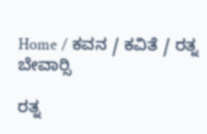Home / ಕವನ / ಕವಿತೆ / ರತ್ನ ಬೇವಾರ್‍ಸಿ

ರತ್ನ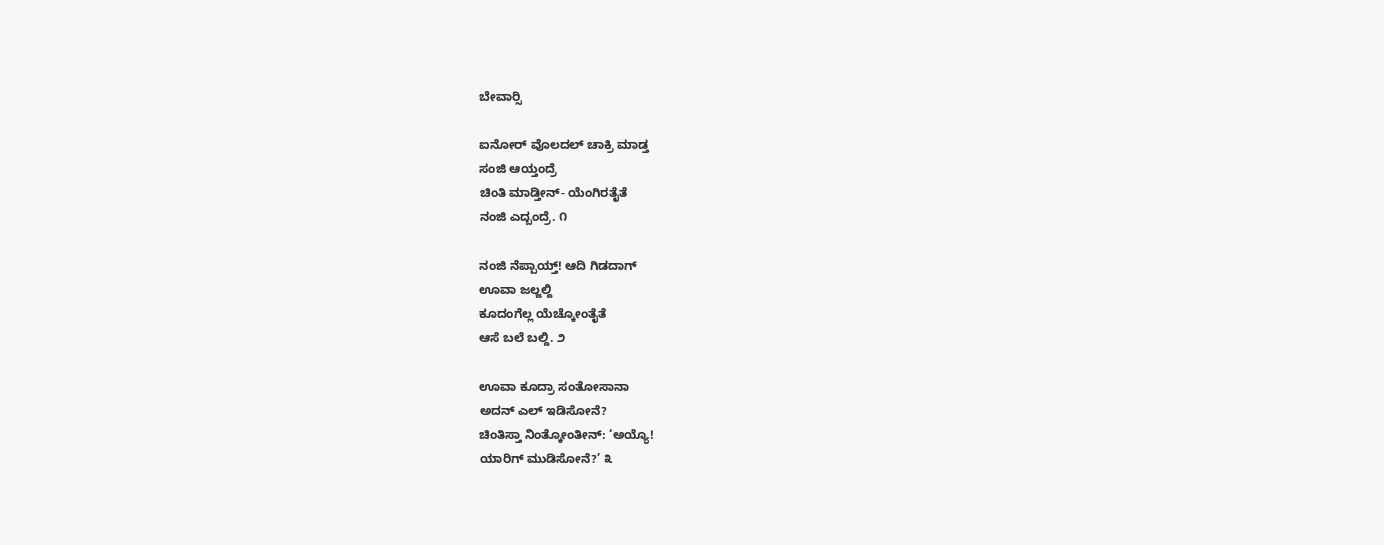ಬೇವಾರ್‍ಸಿ

ಐನೋರ್ ವೊಲದಲ್ ಚಾಕ್ರಿ ಮಾಡ್ತ
ಸಂಜಿ ಆಯ್ತಂದ್ರೆ
ಚಿಂತಿ ಮಾಡ್ತೀನ್- ಯೆಂಗಿರತೈತೆ
ನಂಜಿ ಎದ್ಬಂದ್ರೆ. ೧

ನಂಜಿ ನೆಪ್ಪಾಯ್ತ್! ಆದಿ ಗಿಡದಾಗ್
ಊವಾ ಜಲ್ಜಲ್ದಿ
ಕೂದಂಗೆಲ್ಲ ಯೆಚ್ಕೋಂತೈತೆ
ಆಸೆ ಬಲೆ ಬಲ್ದಿ. ೨

ಊವಾ ಕೂದ್ರಾ ಸಂತೋಸಾನಾ
ಅದನ್ ಎಲ್ ಇಡಿಸೋನೆ?
ಚಿಂತಿಸ್ತಾ ನಿಂತ್ಕೋಂತೀನ್: ‘ಅಯ್ಯೊ!
ಯಾರಿಗ್ ಮುಡಿಸೋನೆ?’ ೩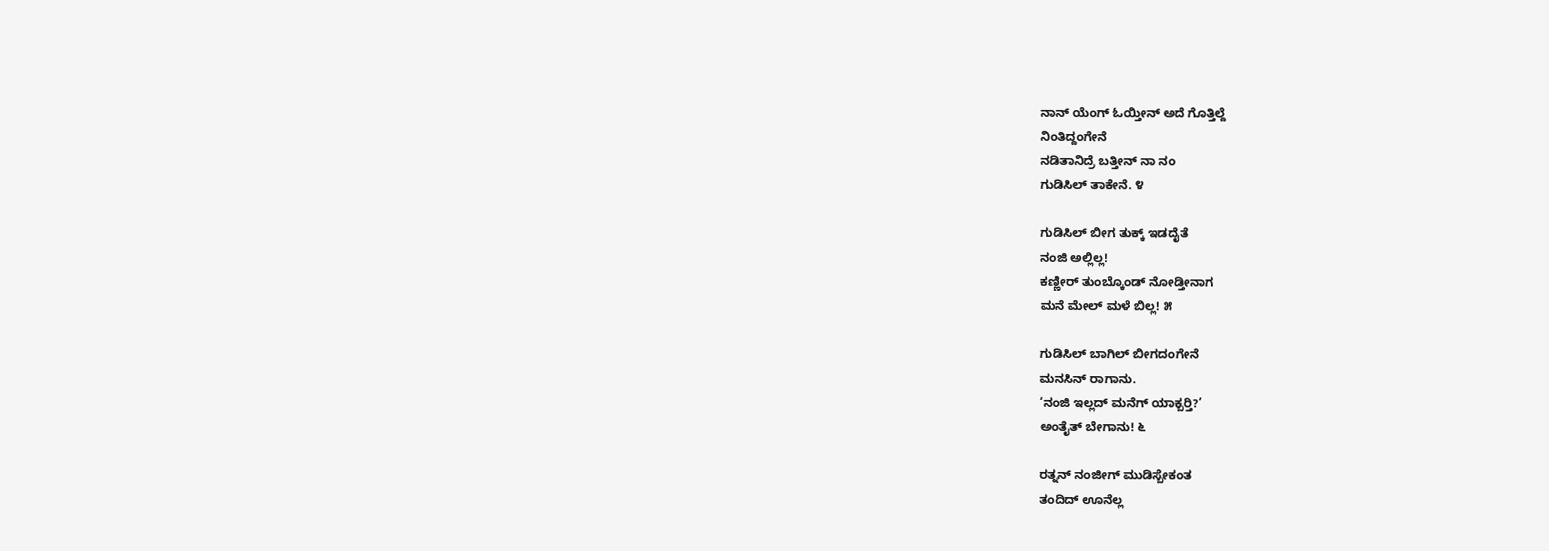ನಾನ್ ಯೆಂಗ್ ಓಯ್ತೀನ್ ಅದೆ ಗೊತ್ತಿಲ್ದೆ
ನಿಂತಿದ್ದಂಗೇನೆ
ನಡಿತಾನಿದ್ರೆ ಬತ್ತೀನ್ ನಾ ನಂ
ಗುಡಿಸಿಲ್ ತಾಕೇನೆ. ೪

ಗುಡಿಸಿಲ್ ಬೀಗ ತುಕ್ಕ್ ಇಡದೈತೆ
ನಂಜಿ ಅಲ್ಲಿಲ್ಲ!
ಕಣ್ಣೀರ್ ತುಂಬ್ಕೊಂಡ್ ನೋಡ್ತೀನಾಗ
ಮನೆ ಮೇಲ್ ಮಳೆ ಬಿಲ್ಲ! ೫

ಗುಡಿಸಿಲ್ ಬಾಗಿಲ್ ಬೀಗದಂಗೇನೆ
ಮನಸಿನ್ ರಾಗಾನು.
‘ನಂಜಿ ಇಲ್ಲದ್ ಮನೆಗ್ ಯಾಕ್ಬರ್‍ತಿ?’
ಅಂತೈತ್ ಬೇಗಾನು! ೬

ರತ್ನನ್ ನಂಜೀಗ್ ಮುಡಿಸ್ಬೇಕಂತ
ತಂದಿದ್ ಊನೆಲ್ಲ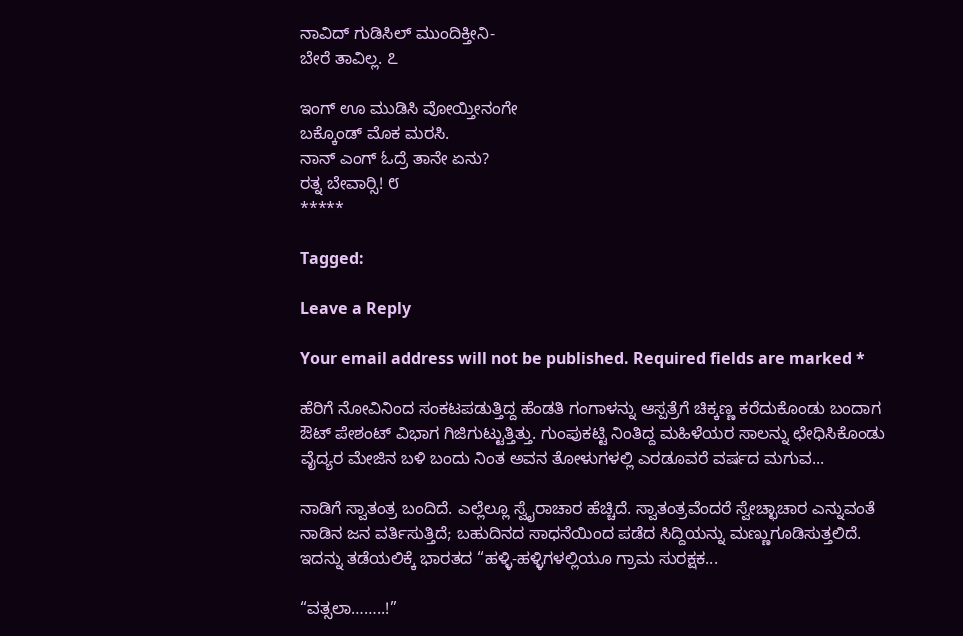ನಾವಿದ್ ಗುಡಿಸಿಲ್ ಮುಂದಿಕ್ತೀನಿ-
ಬೇರೆ ತಾವಿಲ್ಲ. ೭

ಇಂಗ್ ಊ ಮುಡಿಸಿ ವೋಯ್ತೀನಂಗೇ
ಬಕ್ಕೊಂಡ್ ಮೊಕ ಮರಸಿ.
ನಾನ್ ಎಂಗ್ ಓದ್ರೆ ತಾನೇ ಏನು?
ರತ್ನ ಬೇವಾರ್‍ಸಿ! ೮
*****

Tagged:

Leave a Reply

Your email address will not be published. Required fields are marked *

ಹೆರಿಗೆ ನೋವಿನಿಂದ ಸಂಕಟಪಡುತ್ತಿದ್ದ ಹೆಂಡತಿ ಗಂಗಾಳನ್ನು ಆಸ್ಪತ್ರೆಗೆ ಚಿಕ್ಕಣ್ಣ ಕರೆದುಕೊಂಡು ಬಂದಾಗ ಔಟ್ ಪೇಶಂಟ್ ವಿಭಾಗ ಗಿಜಿಗುಟ್ಟುತ್ತಿತ್ತು. ಗುಂಪುಕಟ್ಟಿ ನಿಂತಿದ್ದ ಮಹಿಳೆಯರ ಸಾಲನ್ನು ಛೇಧಿಸಿಕೊಂಡು ವೈದ್ಯರ ಮೇಜಿನ ಬಳಿ ಬಂದು ನಿಂತ ಅವನ ತೋಳುಗಳಲ್ಲಿ ಎರಡೂವರೆ ವರ್ಷದ ಮಗುವ...

ನಾಡಿಗೆ ಸ್ವಾತಂತ್ರ ಬಂದಿದೆ. ಎಲ್ಲೆಲ್ಲೂ ಸ್ವೈರಾಚಾರ ಹೆಚ್ಚಿದೆ. ಸ್ವಾತಂತ್ರವೆಂದರೆ ಸ್ವೇಚ್ಛಾಚಾರ ಎನ್ನುವಂತೆ ನಾಡಿನ ಜನ ವರ್ತಿಸುತ್ತಿದೆ; ಬಹುದಿನದ ಸಾಧನೆಯಿಂದ ಪಡೆದ ಸಿದ್ದಿಯನ್ನು ಮಣ್ಣುಗೂಡಿಸುತ್ತಲಿದೆ. ಇದನ್ನು ತಡೆಯಲಿಕ್ಕೆ ಭಾರತದ “ಹಳ್ಳಿ-ಹಳ್ಳಿಗಳಲ್ಲಿಯೂ ಗ್ರಾಮ ಸುರಕ್ಷಕ...

“ವತ್ಸಲಾ……..!”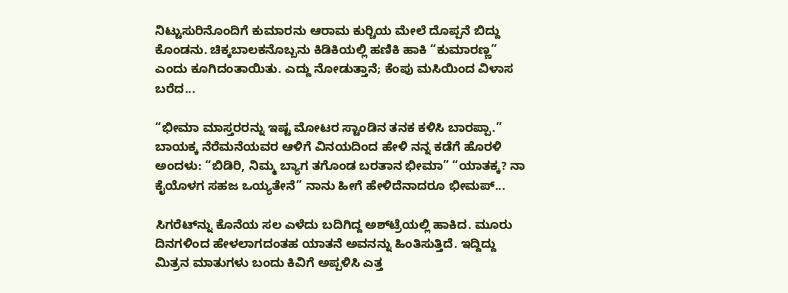ನಿಟ್ಟುಸುರಿನೊಂದಿಗೆ ಕುಮಾರನು ಆರಾಮ ಕುರ್‍ಚಿಯ ಮೇಲೆ ದೊಪ್ಪನೆ ಬಿದ್ದು ಕೊಂಡನು. ಚಿಕ್ಕಬಾಲಕನೊಬ್ಬನು ಕಿಡಿಕಿಯಲ್ಲಿ ಹಣಿಕಿ ಹಾಕಿ “ಕುಮಾರಣ್ಣ” ಎಂದು ಕೂಗಿದಂತಾಯಿತು. ಎದ್ದು ನೋಡುತ್ತಾನೆ; ಕೆಂಪು ಮಸಿಯಿಂದ ವಿಳಾಸ ಬರೆದ...

“ಭೀಮಾ ಮಾಸ್ತರರನ್ನು ಇಷ್ಟ ಮೋಟರ ಸ್ಟಾಂಡಿನ ತನಕ ಕಳಿಸಿ ಬಾರಪ್ಪಾ.” ಬಾಯಕ್ಕ ನೆರೆಮನೆಯವರ ಆಳಿಗೆ ವಿನಯದಿಂದ ಹೇಳಿ ನನ್ನ ಕಡೆಗೆ ಹೊರಳಿ ಅಂದಳು: “ಬಿಡಿರಿ, ನಿಮ್ಮ ಬ್ಯಾಗ ತಗೊಂಡ ಬರತಾನ ಭೀಮಾ” “ಯಾತಕ್ಕ? ನಾ ಕೈಯೊಳಗ ಸಹಜ ಒಯ್ಯತೇನೆ” ನಾನು ಹೀಗೆ ಹೇಳಿದೆನಾದರೂ ಭೀಮಪ್...

ಸಿಗರೆಟ್‌ನ್ನು ಕೊನೆಯ ಸಲ ಎಳೆದು ಬದಿಗಿದ್ದ ಅಶ್‌ಟ್ರೆಯಲ್ಲಿ ಹಾಕಿದ. ಮೂರು ದಿನಗಳಿಂದ ಹೇಳಲಾಗದಂತಹ ಯಾತನೆ ಅವನನ್ನು ಹಿಂತಿಸುತ್ತಿದೆ. ಇದ್ದಿದ್ದು ಮಿತ್ರನ ಮಾತುಗಳು ಬಂದು ಕಿವಿಗೆ ಅಪ್ಪಳಿಸಿ ಎತ್ತ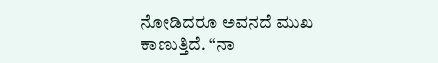ನೋಡಿದರೂ ಅವನದೆ ಮುಖ ಕಾಣುತ್ತಿದೆ. “ನಾ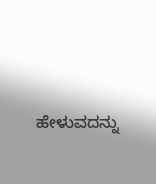ಹೇಳುವದನ್ನು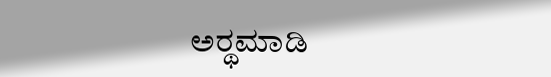ಅರ್‍ಥಮಾಡಿ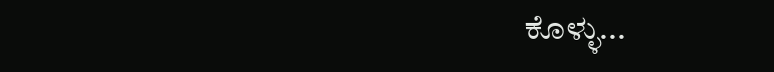ಕೊಳ್ಳು...